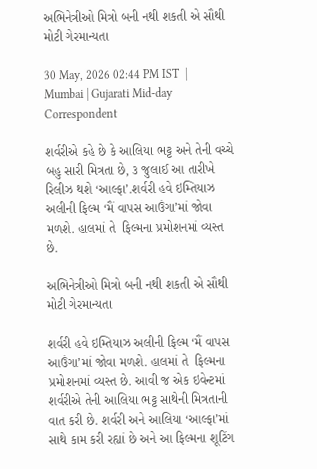અભિનેત્રીઓ મિત્રો બની નથી શકતી એ સૌથી મોટી ગેરમાન્યતા

30 May, 2026 02:44 PM IST  |  Mumbai | Gujarati Mid-day Correspondent

શર્વરીએ કહે છે કે આલિયા ભટ્ટ અને તેની વચ્ચે બહુ સારી મિત્રતા છે, ૩ જુલાઈ આ તારીખે રિલીઝ થશે ‘આલ્ફા’.શર્વરી હવે ઇમ્તિયાઝ અલીની ફિલ્મ ‘મૈં વાપસ આઉંગા’માં જોવા મળશે. હાલમાં તે  ફિલ્મના પ્રમોશનમાં વ્યસ્ત છે.

અભિનેત્રીઓ મિત્રો બની નથી શકતી એ સૌથી મોટી ગેરમાન્યતા

શર્વરી હવે ઇમ્તિયાઝ અલીની ફિલ્મ ‘મૈં વાપસ આઉંગા’માં જોવા મળશે. હાલમાં તે  ફિલ્મના પ્રમોશનમાં વ્યસ્ત છે. આવી જ એક ઇવેન્ટમાં શર્વરીએ તેની આલિયા ભટ્ટ સાથેની મિત્રતાની વાત કરી છે. શર્વરી અને આલિયા ‘આલ્ફા’માં સાથે કામ કરી રહ્યાં છે અને આ ફિલ્મના શૂટિંગ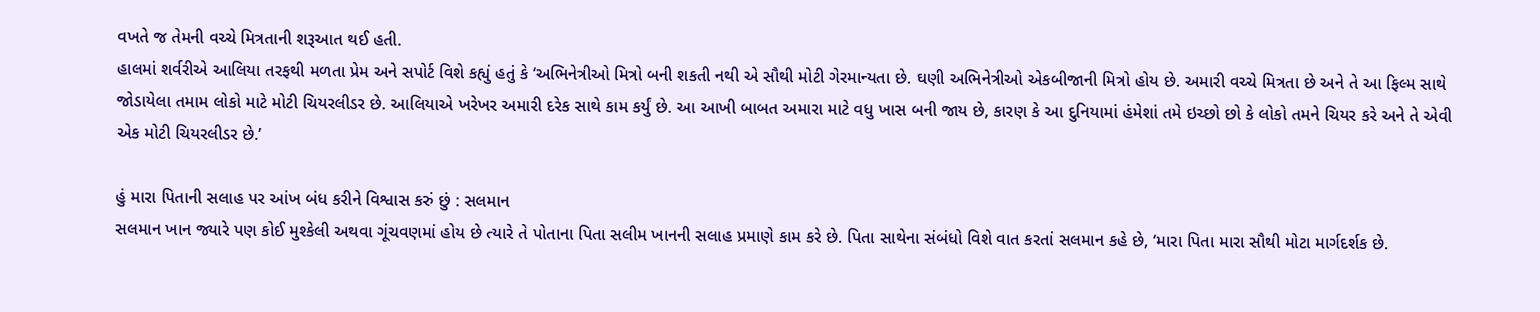વખતે જ તેમની વચ્ચે મિત્રતાની શરૂઆત થઈ હતી.
હાલમાં શર્વરીએ આલિયા તરફથી મળતા પ્રેમ અને સપોર્ટ વિશે કહ્યું હતું કે ‘અભિનેત્રીઓ મિત્રો બની શકતી નથી એ સૌથી મોટી ગેરમાન્યતા છે. ઘણી અભિનેત્રીઓ એકબીજાની મિત્રો હોય છે. અમારી વચ્ચે મિત્રતા છે અને તે આ ફિલ્મ સાથે જોડાયેલા તમામ લોકો માટે મોટી ચિયરલીડર છે. આલિયાએ ખરેખર અમારી દરેક સાથે કામ કર્યું છે. આ આખી બાબત અમારા માટે વધુ ખાસ બની જાય છે, કારણ કે આ દુનિયામાં હંમેશાં તમે ઇચ્છો છો કે લોકો તમને ચિયર કરે અને તે એવી એક મોટી ચિયરલીડર છે.’

હું મારા પિતાની સલાહ પર આંખ બંધ કરીને વિશ્વાસ કરું છું : સલમાન
સલમાન ખાન જ્યારે પણ કોઈ મુશ્કેલી અથવા ગૂંચવણમાં હોય છે ત્યારે તે પોતાના પિતા સલીમ ખાનની સલાહ પ્રમાણે કામ કરે છે. પિતા સાથેના સંબંધો વિશે વાત કરતાં સલમાન કહે છે, ‘મારા પિતા મારા સૌથી મોટા માર્ગદર્શક છે.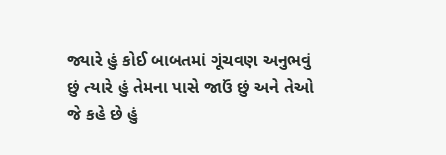જ્યારે હું કોઈ બાબતમાં ગૂંચવણ અનુભવું છું ત્યારે હું તેમના પાસે જાઉં છું અને તેઓ જે કહે છે હું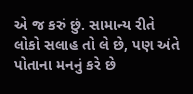એ જ કરું છું. સામાન્ય રીતે લોકો સલાહ તો લે છે, પણ અંતે પોતાના મનનું કરે છે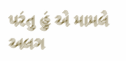પરંતુ હું એ મામલે અલગ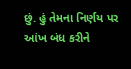છું. હું તેમના નિર્ણય પર આંખ બંધ કરીને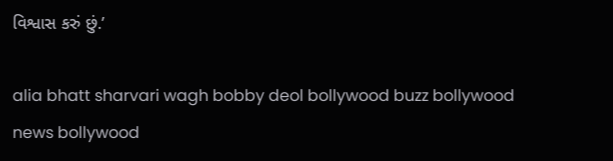વિશ્વાસ કરું છું.’

alia bhatt sharvari wagh bobby deol bollywood buzz bollywood news bollywood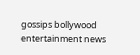gossips bollywood entertainment news